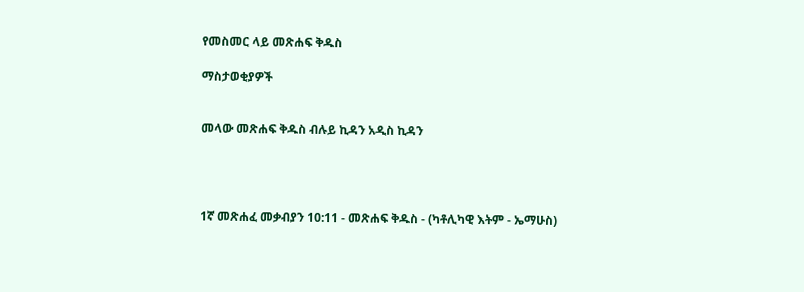የመስመር ላይ መጽሐፍ ቅዱስ

ማስታወቂያዎች


መላው መጽሐፍ ቅዱስ ብሉይ ኪዳን አዲስ ኪዳን




1ኛ መጽሐፈ መቃብያን 10:11 - መጽሐፍ ቅዱስ - (ካቶሊካዊ እትም - ኤማሁስ)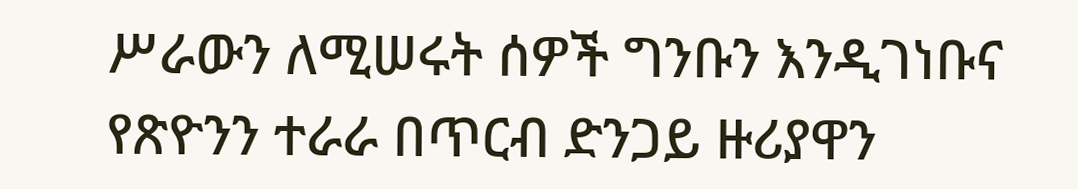ሥራውን ለሚሠሩት ሰዎች ግንቡን እንዲገነቡና የጽዮንን ተራራ በጥርብ ድንጋይ ዙሪያዋን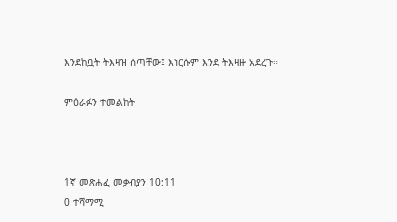እንደከቧት ትእዛዝ ሰጣቸው፤ እነርሱም እንደ ትእዛዙ አደረጉ።

ምዕራፉን ተመልከት



1ኛ መጽሐፈ መቃብያን 10:11
0 ተሻማሚ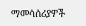ማመሳሰሪያዎች